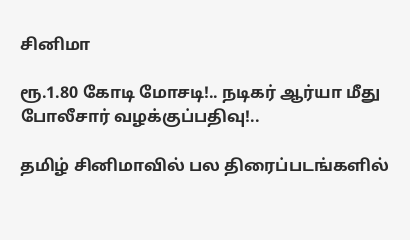சினிமா

ரூ.1.80 கோடி மோசடி!.. நடிகர் ஆர்யா மீது போலீசார் வழக்குப்பதிவு!..

தமிழ் சினிமாவில் பல திரைப்படங்களில்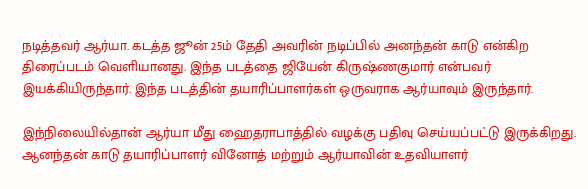நடித்தவர் ஆர்யா. கடத்த ஜூன் 25ம் தேதி அவரின் நடிப்பில் அனந்தன் காடு என்கிற திரைப்படம் வெளியானது. இந்த படத்தை ஜியேன் கிருஷ்ணகுமார் என்பவர் இயக்கியிருந்தார். இந்த படத்தின் தயாரிப்பாளர்கள் ஒருவராக ஆர்யாவும் இருந்தார்.

இந்நிலையில்தான் ஆர்யா மீது ஹைதராபாத்தில் வழக்கு பதிவு செய்யப்பட்டு இருக்கிறது. ஆனந்தன் காடு தயாரிப்பாளர் வினோத் மற்றும் ஆர்யாவின் உதவியாளர்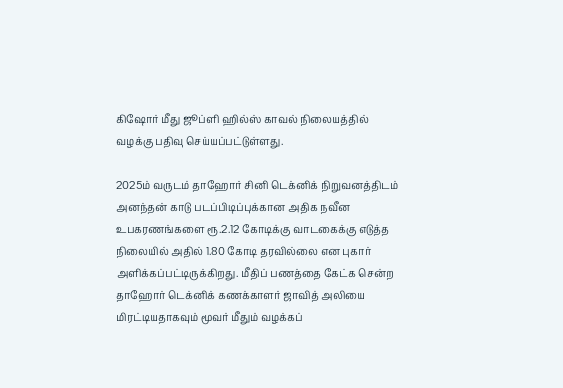கிஷோர் மீது ஜூப்ளி ஹில்ஸ் காவல் நிலையத்தில் வழக்கு பதிவு செய்யப்பட்டுள்ளது.

2025ம் வருடம் தாஹோர் சினி டெக்னிக் நிறுவனத்திடம் அனந்தன் காடு படப்பிடிப்புக்கான அதிக நவீன உபகரணங்களை ரூ.2.12 கோடிக்கு வாடகைக்கு எடுத்த நிலையில் அதில் 1.80 கோடி தரவில்லை என புகார் அளிக்கப்பட்டிருக்கிறது. மீதிப் பணத்தை கேட்க சென்ற தாஹோர் டெக்னிக் கணக்காளர் ஜாவித் அலியை மிரட்டியதாகவும் மூவர் மீதும் வழக்கப்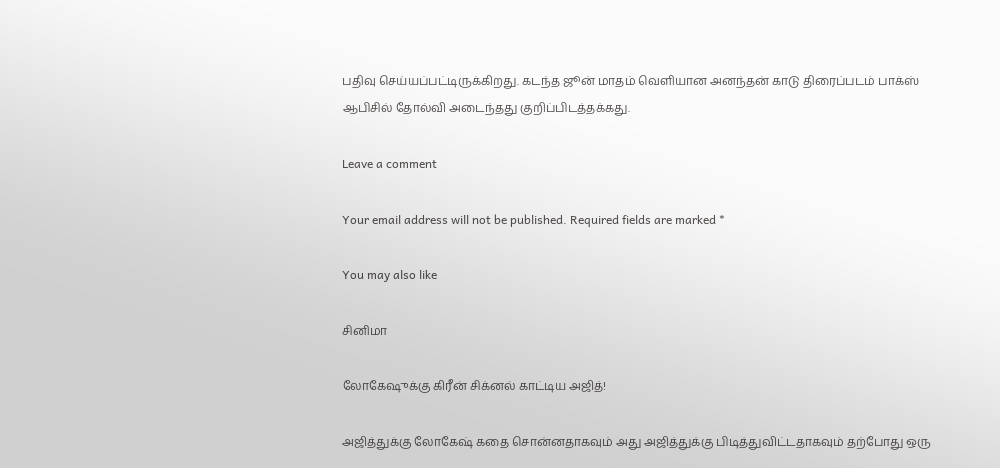பதிவு செய்யப்பட்டிருக்கிறது. கடந்த ஜூன் மாதம் வெளியான அனந்தன் காடு திரைப்படம் பாக்ஸ் ஆபிசில் தோல்வி அடைந்தது குறிப்பிடத்தக்கது.

Leave a comment

Your email address will not be published. Required fields are marked *

You may also like

சினிமா

லோகேஷுக்கு கிரீன் சிக்னல் காட்டிய அஜித்!

அஜித்துக்கு லோகேஷ் கதை சொன்னதாகவும் அது அஜித்துக்கு பிடித்துவிட்டதாகவும் தற்போது ஒரு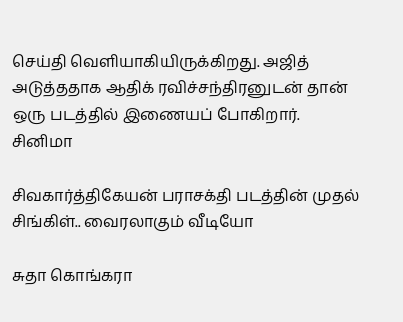செய்தி வெளியாகியிருக்கிறது. அஜித் அடுத்ததாக ஆதிக் ரவிச்சந்திரனுடன் தான் ஒரு படத்தில் இணையப் போகிறார்.
சினிமா

சிவகார்த்திகேயன் பராசக்தி படத்தின் முதல் சிங்கிள்.. வைரலாகும் வீடியோ

சுதா கொங்கரா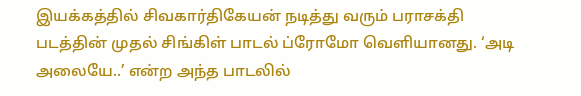இயக்கத்தில் சிவகார்திகேயன் நடித்து வரும் பராசக்தி படத்தின் முதல் சிங்கிள் பாடல் ப்ரோமோ வெளியானது. ‘அடி அலையே..’ என்ற அந்த பாடலில்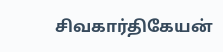சிவகார்திகேயன்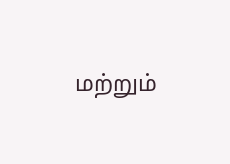மற்றும்